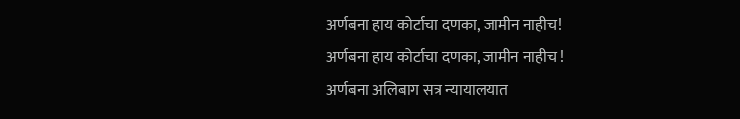अर्णबना हाय कोर्टाचा दणका, जामीन नाहीच!
अर्णबना हाय कोर्टाचा दणका, जामीन नाहीच !
अर्णबना अलिबाग सत्र न्यायालयात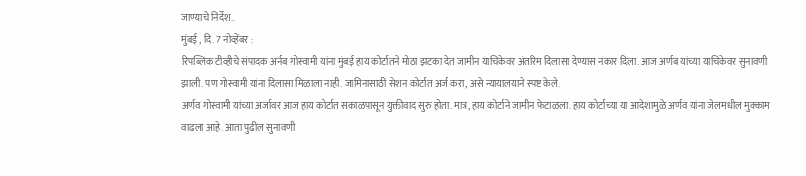जाण्याचे निर्देश..
मुंबई , दि. 7 नोव्हेंबर :
रिपब्लिक टीव्हीचे संपादक अर्नब गोस्वामी यांना मुंबई हाय कोर्टातने मोठा झटका देत जामीन याचिकेवर अंतरिम दिलासा देण्यास नकार दिला. आज अर्णब यांच्या याचिकेवर सुनावणी झाली. पण गोस्वामी यांना दिलासा मिळाला नाही. जामिनासाठी सेशन कोर्टात अर्ज करा, असे न्यायालयाने स्पष्ट केले.
अर्णव गोस्वामी यांच्या अर्जावर आज हाय कोर्टात सकाळपासून युक्तीवाद सुरु होता. मात्र, हाय कोर्टाने जामीन फेटाळला. हाय कोर्टाच्या या आदेशामुळे अर्णव यांना जेलमधील मुक्काम वाढला आहे. आता पुढील सुनावणी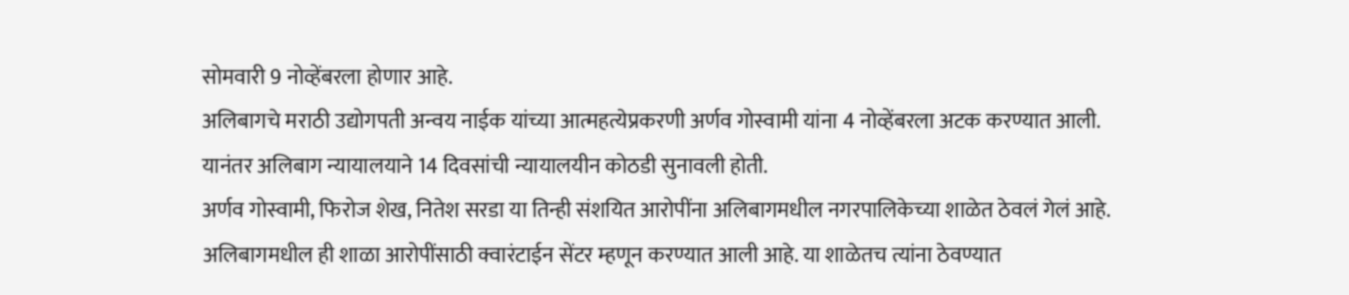सोमवारी 9 नोव्हेंबरला होणार आहे.
अलिबागचे मराठी उद्योगपती अन्वय नाईक यांच्या आत्महत्येप्रकरणी अर्णव गोस्वामी यांना 4 नोव्हेंबरला अटक करण्यात आली. यानंतर अलिबाग न्यायालयाने 14 दिवसांची न्यायालयीन कोठडी सुनावली होती.
अर्णव गोस्वामी, फिरोज शेख, नितेश सरडा या तिन्ही संशयित आरोपींना अलिबागमधील नगरपालिकेच्या शाळेत ठेवलं गेलं आहे. अलिबागमधील ही शाळा आरोपींसाठी क्वारंटाईन सेंटर म्हणून करण्यात आली आहे. या शाळेतच त्यांना ठेवण्यात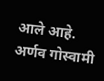आले आहे.
अर्णव गोस्वामी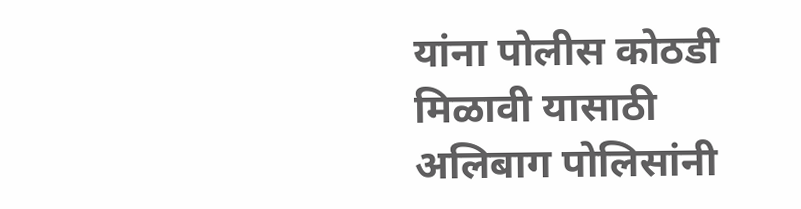यांना पोलीस कोठडी मिळावी यासाठी अलिबाग पोलिसांनी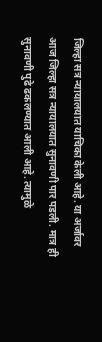जिल्हा सत्र न्यायालयात याचिका केली आहे. या अर्जावर आज जिल्हा सत्र न्यायालयात सुनावणी पार पडली. मात्र ही सुनावणी पुढे ढकलण्यात आली आहे. त्यामुळे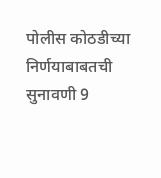पोलीस कोठडीच्या निर्णयाबाबतची सुनावणी 9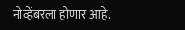नोव्हेंबरला होणार आहे.